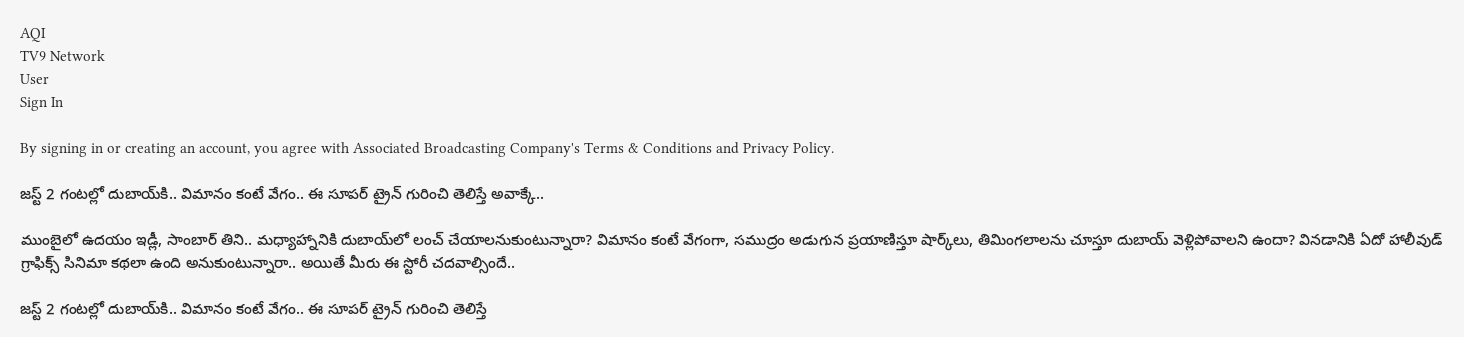AQI
TV9 Network
User
Sign In

By signing in or creating an account, you agree with Associated Broadcasting Company's Terms & Conditions and Privacy Policy.

జస్ట్ 2 గంటల్లో దుబాయ్‌కి.. విమానం కంటే వేగం.. ఈ సూపర్ ట్రైన్ గురించి తెలిస్తే అవాక్కే..

ముంబైలో ఉదయం ఇడ్లీ, సాంబార్ తిని.. మధ్యాహ్నానికి దుబాయ్‌లో లంచ్ చేయాలనుకుంటున్నారా? విమానం కంటే వేగంగా, సముద్రం అడుగున ప్రయాణిస్తూ షార్క్‌లు, తిమింగలాలను చూస్తూ దుబాయ్ వెళ్లిపోవాలని ఉందా? వినడానికి ఏదో హాలీవుడ్ గ్రాఫిక్స్ సినిమా కథలా ఉంది అనుకుంటున్నారా.. అయితే మీరు ఈ స్టోరీ చదవాల్సిందే..

జస్ట్ 2 గంటల్లో దుబాయ్‌కి.. విమానం కంటే వేగం.. ఈ సూపర్ ట్రైన్ గురించి తెలిస్తే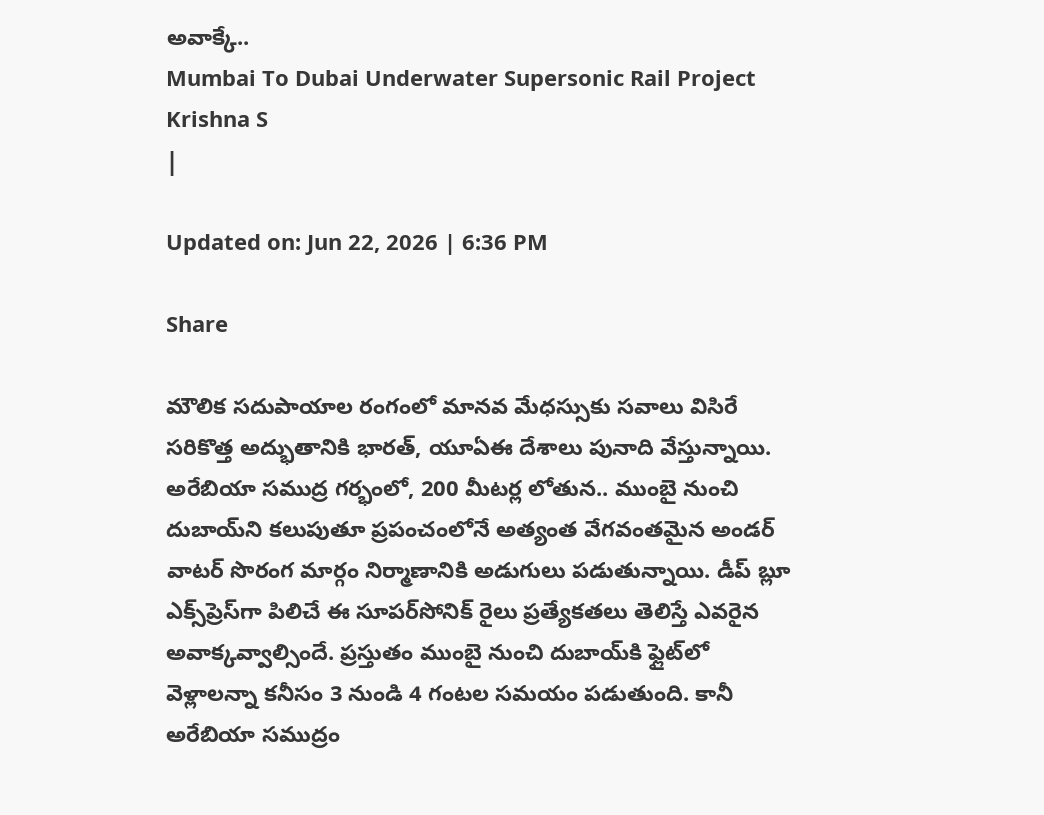అవాక్కే..
Mumbai To Dubai Underwater Supersonic Rail Project
Krishna S
|

Updated on: Jun 22, 2026 | 6:36 PM

Share

మౌలిక సదుపాయాల రంగంలో మానవ మేధస్సుకు సవాలు విసిరే సరికొత్త అద్భుతానికి భారత్, యూఏఈ దేశాలు పునాది వేస్తున్నాయి. అరేబియా సముద్ర గర్భంలో, 200 మీటర్ల లోతున.. ముంబై నుంచి దుబాయ్‌ని కలుపుతూ ప్రపంచంలోనే అత్యంత వేగవంతమైన అండర్ వాటర్ సొరంగ మార్గం నిర్మాణానికి అడుగులు పడుతున్నాయి. డీప్ బ్లూ ఎక్స్‌ప్రెస్‌గా పిలిచే ఈ సూపర్‌సోనిక్ రైలు ప్రత్యేకతలు తెలిస్తే ఎవరైన అవాక్కవ్వాల్సిందే. ప్రస్తుతం ముంబై నుంచి దుబాయ్‌కి ఫ్లైట్‌లో వెళ్లాలన్నా కనీసం 3 నుండి 4 గంటల సమయం పడుతుంది. కానీ అరేబియా సముద్రం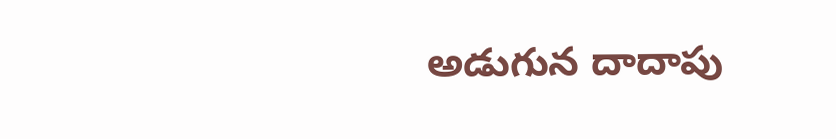అడుగున దాదాపు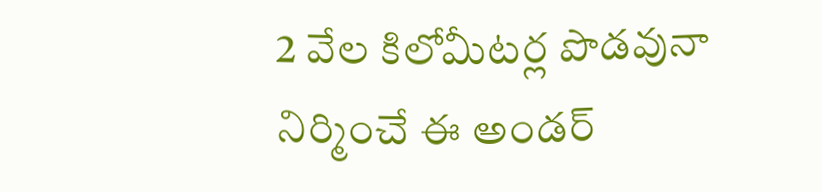2 వేల కిలోమీటర్ల పొడవునా నిర్మించే ఈ అండర్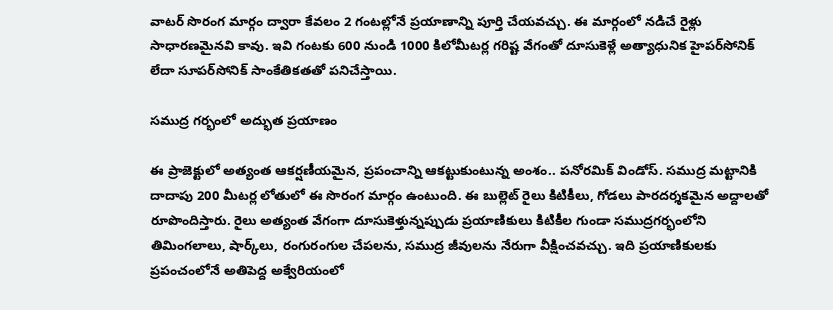వాటర్ సొరంగ మార్గం ద్వారా కేవలం 2 గంటల్లోనే ప్రయాణాన్ని పూర్తి చేయవచ్చు. ఈ మార్గంలో నడిచే రైళ్లు సాధారణమైనవి కావు. ఇవి గంటకు 600 నుండి 1000 కిలోమీటర్ల గరిష్ట వేగంతో దూసుకెళ్లే అత్యాధునిక హైపర్‌సోనిక్ లేదా సూపర్‌సోనిక్ సాంకేతికతతో పనిచేస్తాయి.

సముద్ర గర్భంలో అద్భుత ప్రయాణం

ఈ ప్రాజెక్టులో అత్యంత ఆకర్షణీయమైన, ప్రపంచాన్ని ఆకట్టుకుంటున్న అంశం.. పనోరమిక్ విండోస్. సముద్ర మట్టానికి దాదాపు 200 మీటర్ల లోతులో ఈ సొరంగ మార్గం ఉంటుంది. ఈ బుల్లెట్ రైలు కిటికీలు, గోడలు పారదర్శకమైన అద్దాలతో రూపొందిస్తారు. రైలు అత్యంత వేగంగా దూసుకెళ్తున్నప్పుడు ప్రయాణికులు కిటికీల గుండా సముద్రగర్భంలోని తిమింగలాలు, షార్క్‌లు, రంగురంగుల చేపలను, సముద్ర జీవులను నేరుగా వీక్షించవచ్చు. ఇది ప్రయాణికులకు ప్రపంచంలోనే అతిపెద్ద అక్వేరియంలో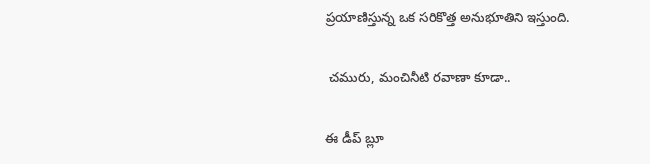ప్రయాణిస్తున్న ఒక సరికొత్త అనుభూతిని ఇస్తుంది.

 చమురు, మంచినీటి రవాణా కూడా..

ఈ డీప్ బ్లూ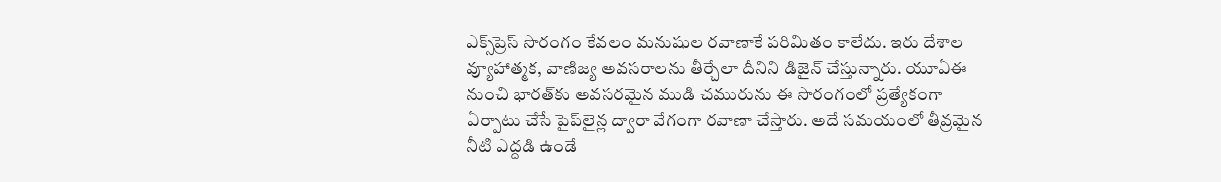ఎక్స్‌ప్రెస్ సొరంగం కేవలం మనుషుల రవాణాకే పరిమితం కాలేదు. ఇరు దేశాల వ్యూహాత్మక, వాణిజ్య అవసరాలను తీర్చేలా దీనిని డిజైన్ చేస్తున్నారు. యూఏఈ నుంచి భారత్‌కు అవసరమైన ముడి చమురును ఈ సొరంగంలో ప్రత్యేకంగా ఏర్పాటు చేసే పైప్‌లైన్ల ద్వారా వేగంగా రవాణా చేస్తారు. అదే సమయంలో తీవ్రమైన నీటి ఎద్దడి ఉండే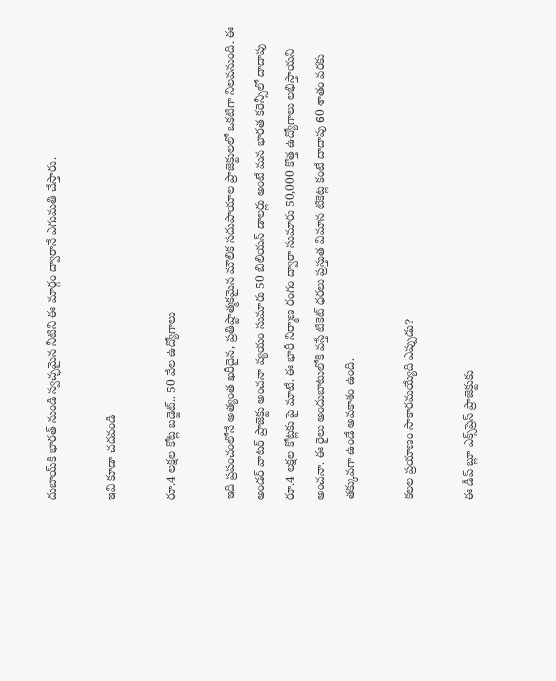దుబాయ్‌కి భారత్ నుండి స్వచ్ఛమైన నీటిని ఈ మార్గం ద్వారానే ఎగుమతి చేస్తారు.

ఇవి కూడా చదవండి

రూ.4 లక్షల కోట్ల బడ్జెట్.. 50 వేల ఉద్యోగాలు

ఇది ప్రపంచంలోనే అత్యంత ఖరీదైన, ప్రతిష్టాత్మకమైన మౌలిక సదుపాయాల ప్రాజెక్టులలో ఒకటిగా నిలవనుంది. ఈ అండర్ వాటర్ ప్రాజెక్టు అంచనా వ్యయం సుమారు 50 బిలియన్ డాలర్లు అంటే మన భారత కరెన్సీలో దాదాపు రూ.4 లక్షల కోట్లకు పై మాటే. ఈ భారీ నిర్మాణ రంగం ద్వారా సుమారు 50,000 కొత్త ఉద్యోగాలు లభిస్తాయని అంచనా. ఈ రైలు అందుబాటులోకి వస్తే టికెట్ ధరలు ప్రస్తుత విమాన టికెట్ల కంటే దాదాపు 60 శాతం వరకు తక్కువగా ఉండే అవకాశం ఉంది.

కలల ప్రయాణం సాకారమయ్యేది ఎప్పుడు?

ఈ డీప్ బ్లూ ఎక్స్‌ప్రెస్ ప్రాజెక్టుకు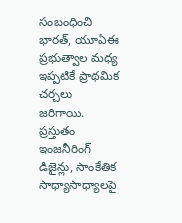సంబంధించి భారత్, యూఏఈ ప్రభుత్వాల మధ్య ఇప్పటికే ప్రాథమిక చర్చలు జరిగాయి. ప్రస్తుతం ఇంజనీరింగ్ డిజైన్లు, సాంకేతిక సాధ్యాసాధ్యాలపై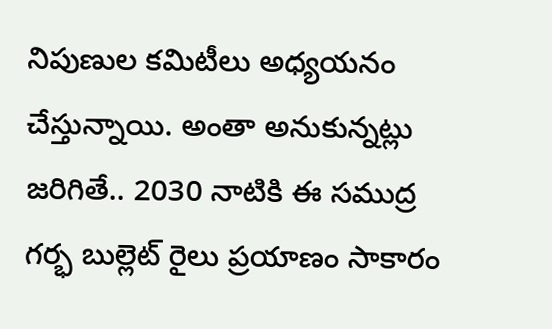నిపుణుల కమిటీలు అధ్యయనం చేస్తున్నాయి. అంతా అనుకున్నట్లు జరిగితే.. 2030 నాటికి ఈ సముద్ర గర్భ బుల్లెట్ రైలు ప్రయాణం సాకారం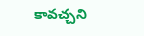కావచ్చని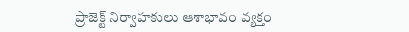ప్రాజెక్ట్ నిర్వాహకులు ఆశాభావం వ్యక్తం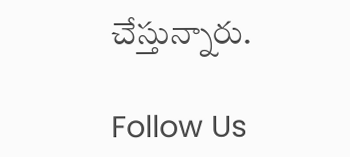చేస్తున్నారు.

Follow Us